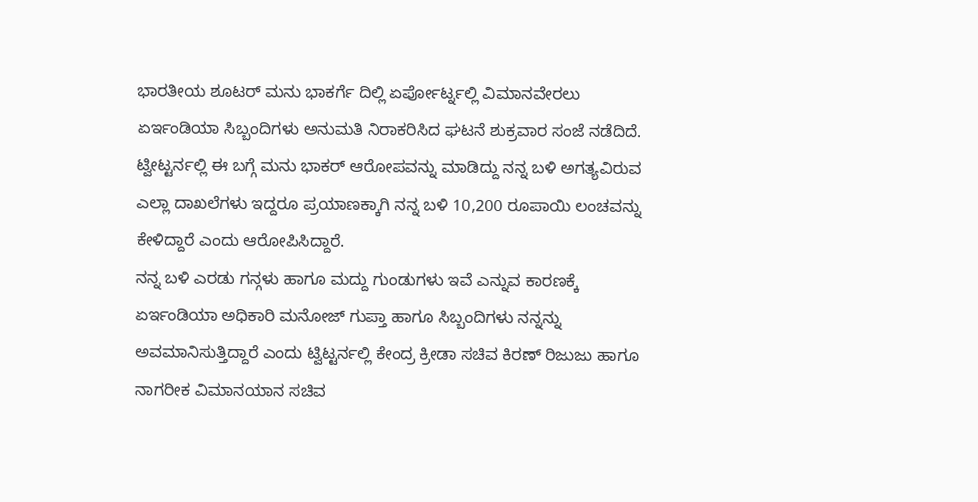ಭಾರತೀಯ ಶೂಟರ್ ಮನು ಭಾಕರ್ಗೆ ದಿಲ್ಲಿ ಏರ್ಪೋರ್ಟ್ನಲ್ಲಿ ವಿಮಾನವೇರಲು ಏರ್ಇಂಡಿಯಾ ಸಿಬ್ಬಂದಿಗಳು ಅನುಮತಿ ನಿರಾಕರಿಸಿದ ಘಟನೆ ಶುಕ್ರವಾರ ಸಂಜೆ ನಡೆದಿದೆ. ಟ್ವೀಟ್ಟರ್ನಲ್ಲಿ ಈ ಬಗ್ಗೆ ಮನು ಭಾಕರ್ ಆರೋಪವನ್ನು ಮಾಡಿದ್ದು ನನ್ನ ಬಳಿ ಅಗತ್ಯವಿರುವ ಎಲ್ಲಾ ದಾಖಲೆಗಳು ಇದ್ದರೂ ಪ್ರಯಾಣಕ್ಕಾಗಿ ನನ್ನ ಬಳಿ 10,200 ರೂಪಾಯಿ ಲಂಚವನ್ನು ಕೇಳಿದ್ದಾರೆ ಎಂದು ಆರೋಪಿಸಿದ್ದಾರೆ.
ನನ್ನ ಬಳಿ ಎರಡು ಗನ್ಗಳು ಹಾಗೂ ಮದ್ದು ಗುಂಡುಗಳು ಇವೆ ಎನ್ನುವ ಕಾರಣಕ್ಕೆ ಏರ್ಇಂಡಿಯಾ ಅಧಿಕಾರಿ ಮನೋಜ್ ಗುಪ್ತಾ ಹಾಗೂ ಸಿಬ್ಬಂದಿಗಳು ನನ್ನನ್ನು ಅವಮಾನಿಸುತ್ತಿದ್ದಾರೆ ಎಂದು ಟ್ವಿಟ್ಟರ್ನಲ್ಲಿ ಕೇಂದ್ರ ಕ್ರೀಡಾ ಸಚಿವ ಕಿರಣ್ ರಿಜುಜು ಹಾಗೂ ನಾಗರೀಕ ವಿಮಾನಯಾನ ಸಚಿವ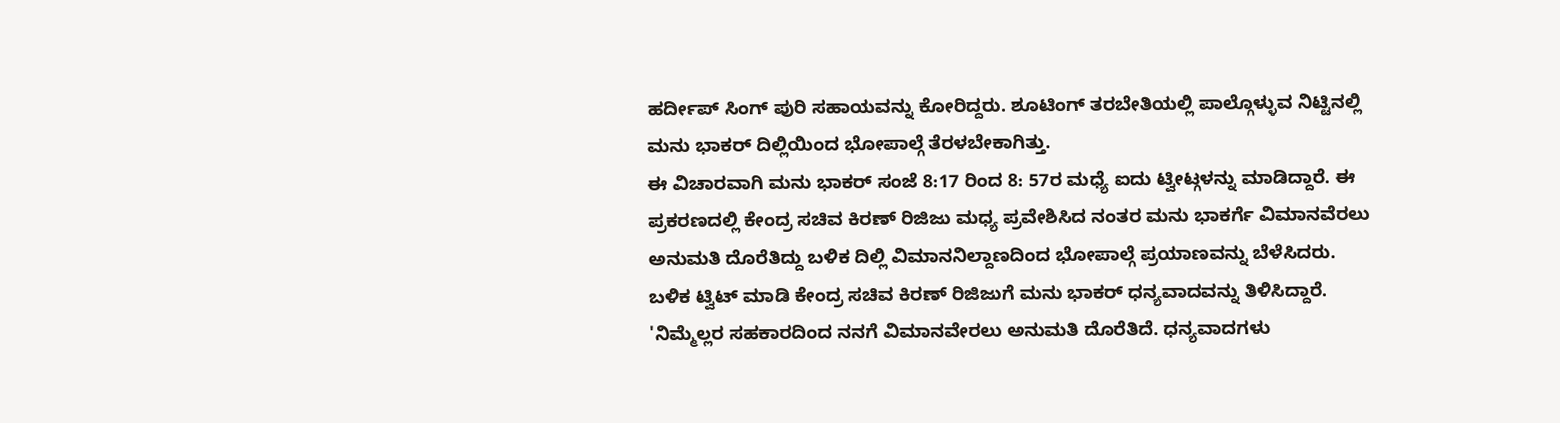ಹರ್ದೀಪ್ ಸಿಂಗ್ ಪುರಿ ಸಹಾಯವನ್ನು ಕೋರಿದ್ದರು. ಶೂಟಿಂಗ್ ತರಬೇತಿಯಲ್ಲಿ ಪಾಲ್ಗೊಳ್ಳುವ ನಿಟ್ಟಿನಲ್ಲಿ ಮನು ಭಾಕರ್ ದಿಲ್ಲಿಯಿಂದ ಭೋಪಾಲ್ಗೆ ತೆರಳಬೇಕಾಗಿತ್ತು.
ಈ ವಿಚಾರವಾಗಿ ಮನು ಭಾಕರ್ ಸಂಜೆ 8:17 ರಿಂದ 8: 57ರ ಮಧ್ಯೆ ಐದು ಟ್ವೀಟ್ಗಳನ್ನು ಮಾಡಿದ್ದಾರೆ. ಈ ಪ್ರಕರಣದಲ್ಲಿ ಕೇಂದ್ರ ಸಚಿವ ಕಿರಣ್ ರಿಜಿಜು ಮಧ್ಯ ಪ್ರವೇಶಿಸಿದ ನಂತರ ಮನು ಭಾಕರ್ಗೆ ವಿಮಾನವೆರಲು ಅನುಮತಿ ದೊರೆತಿದ್ದು ಬಳಿಕ ದಿಲ್ಲಿ ವಿಮಾನನಿಲ್ದಾಣದಿಂದ ಭೋಪಾಲ್ಗೆ ಪ್ರಯಾಣವನ್ನು ಬೆಳೆಸಿದರು.
ಬಳಿಕ ಟ್ವಿಟ್ ಮಾಡಿ ಕೇಂದ್ರ ಸಚಿವ ಕಿರಣ್ ರಿಜಿಜುಗೆ ಮನು ಭಾಕರ್ ಧನ್ಯವಾದವನ್ನು ತಿಳಿಸಿದ್ದಾರೆ. 'ನಿಮ್ಮೆಲ್ಲರ ಸಹಕಾರದಿಂದ ನನಗೆ ವಿಮಾನವೇರಲು ಅನುಮತಿ ದೊರೆತಿದೆ. ಧನ್ಯವಾದಗಳು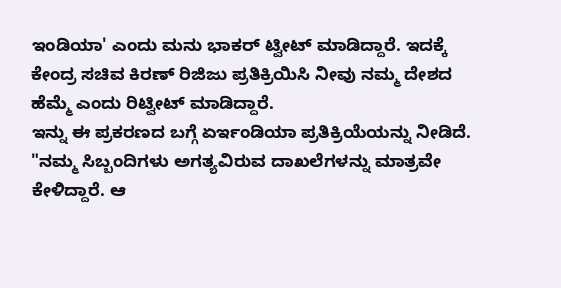ಇಂಡಿಯಾ' ಎಂದು ಮನು ಭಾಕರ್ ಟ್ವೀಟ್ ಮಾಡಿದ್ದಾರೆ. ಇದಕ್ಕೆ ಕೇಂದ್ರ ಸಚಿವ ಕಿರಣ್ ರಿಜಿಜು ಪ್ರತಿಕ್ರಿಯಿಸಿ ನೀವು ನಮ್ಮ ದೇಶದ ಹೆಮ್ಮೆ ಎಂದು ರಿಟ್ವೀಟ್ ಮಾಡಿದ್ದಾರೆ.
ಇನ್ನು ಈ ಪ್ರಕರಣದ ಬಗ್ಗೆ ಏರ್ಇಂಡಿಯಾ ಪ್ರತಿಕ್ರಿಯೆಯನ್ನು ನೀಡಿದೆ. "ನಮ್ಮ ಸಿಬ್ಬಂದಿಗಳು ಅಗತ್ಯವಿರುವ ದಾಖಲೆಗಳನ್ನು ಮಾತ್ರವೇ ಕೇಳಿದ್ದಾರೆ. ಆ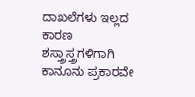ದಾಖಲೆಗಳು ಇಲ್ಲದ ಕಾರಣ ಶಸ್ತ್ರಾಸ್ತ್ರಗಳಿಗಾಗಿ ಕಾನೂನು ಪ್ರಕಾರವೇ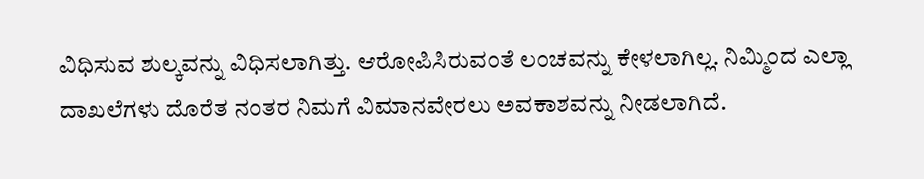ವಿಧಿಸುವ ಶುಲ್ಕವನ್ನು ವಿಧಿಸಲಾಗಿತ್ತು. ಆರೋಪಿಸಿರುವಂತೆ ಲಂಚವನ್ನು ಕೇಳಲಾಗಿಲ್ಲ. ನಿಮ್ಮಿಂದ ಎಲ್ಲಾ ದಾಖಲೆಗಳು ದೊರೆತ ನಂತರ ನಿಮಗೆ ವಿಮಾನವೇರಲು ಅವಕಾಶವನ್ನು ನೀಡಲಾಗಿದೆ.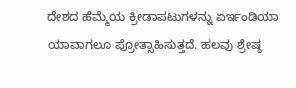ದೇಶದ ಹೆಮ್ಮೆಯ ಕ್ರೀಡಾಪಟುಗಳನ್ನು ಏರ್ಇಂಡಿಯಾ ಯಾವಾಗಲೂ ಪ್ರೋತ್ಸಾಹಿಸುತ್ತದೆ. ಹಲವು ಶ್ರೇಷ್ಠ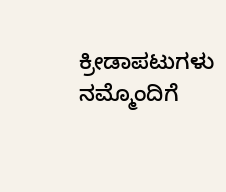ಕ್ರೀಡಾಪಟುಗಳು ನಮ್ಮೊಂದಿಗೆ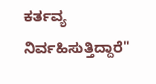ಕರ್ತವ್ಯ ನಿರ್ವಹಿಸುತ್ತಿದ್ದಾರೆ"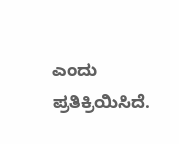ಎಂದು ಪ್ರತಿಕ್ರಿಯಿಸಿದೆ.